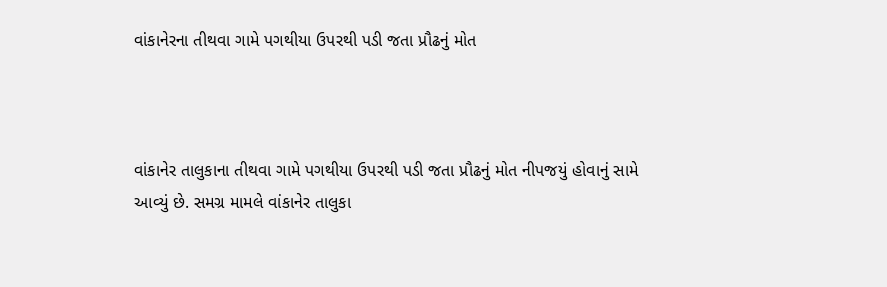વાંકાનેરના તીથવા ગામે પગથીયા ઉપરથી પડી જતા પ્રૌઢનું મોત



વાંકાનેર તાલુકાના તીથવા ગામે પગથીયા ઉપરથી પડી જતા પ્રૌઢનું મોત નીપજયું હોવાનું સામે આવ્યું છે. સમગ્ર મામલે વાંકાનેર તાલુકા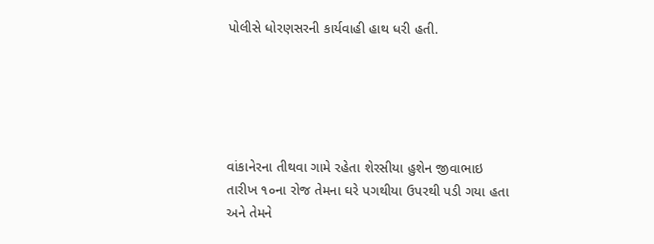પોલીસે ધોરણસરની કાર્યવાહી હાથ ધરી હતી.





વાંકાનેરના તીથવા ગામે રહેતા શેરસીયા હુશેન જીવાભાઇ તારીખ ૧૦ના રોજ તેમના ઘરે પગથીયા ઉપરથી પડી ગયા હતા અને તેમને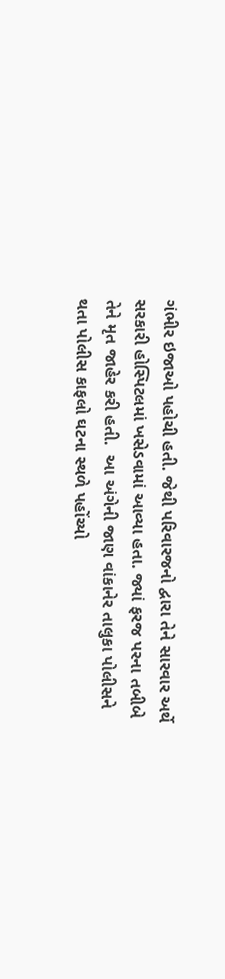ગંભીર ઇજાઓ પહોચી હતી. જેથી પરિવારજનો દ્વારા તેને સારવાર અર્થે સરકારી હોસ્પિટલમાં ખસેડવામાં આવ્યા હતા. જ્યાં ફરજ પરના તબીબે તેને મૃત જાહેર કરી હતી.  આ અંગેની જાણ વાંકાનેર તાલુકા પોલીસને થતા પોલીસ કાફલો ઘટના સ્થળે પહોંચ્યો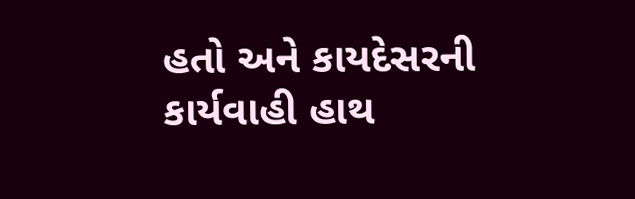હતો અને કાયદેસરની કાર્યવાહી હાથ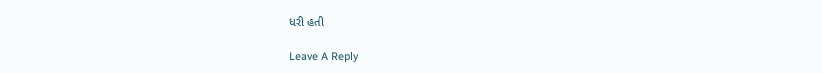ધરી હતી

Leave A Reply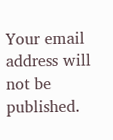Your email address will not be published.